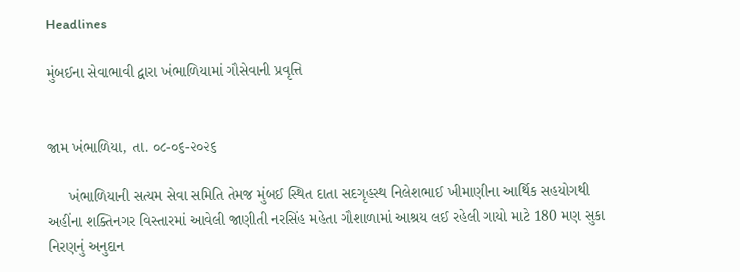Headlines

મુંબઈના સેવાભાવી દ્વારા ખંભાળિયામાં ગૌસેવાની પ્રવૃત્તિ


જામ ખંભાળિયા, તા. ૦૮-૦૬-૨૦૨૬

     ખંભાળિયાની સત્યમ સેવા સમિતિ તેમજ મુંબઈ સ્થિત દાતા સદગૃહસ્થ નિલેશભાઈ ખીમાણીના આર્થિક સહયોગથી અહીંના શક્તિનગર વિસ્તારમાં આવેલી જાણીતી નરસિંહ મહેતા ગૌશાળામાં આશ્રય લઈ રહેલી ગાયો માટે 180 મણ સુકા નિરણનું અનુદાન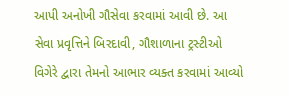આપી અનોખી ગૌસેવા કરવામાં આવી છે. આ સેવા પ્રવૃત્તિને બિરદાવી, ગૌશાળાના ટ્રસ્ટીઓ વિગેરે દ્વારા તેમનો આભાર વ્યક્ત કરવામાં આવ્યો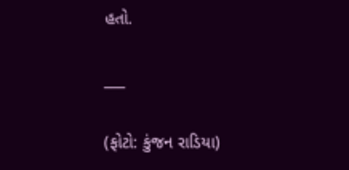હતો.

___

(ફોટો: કુંજન રાડિયા)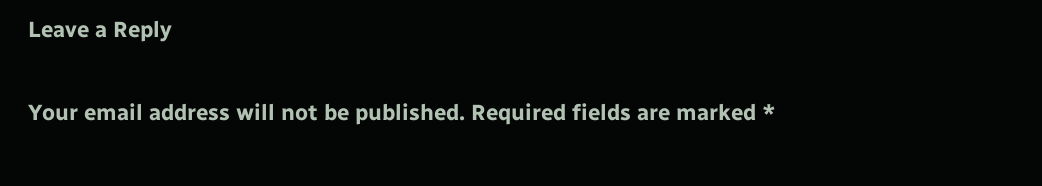Leave a Reply

Your email address will not be published. Required fields are marked *